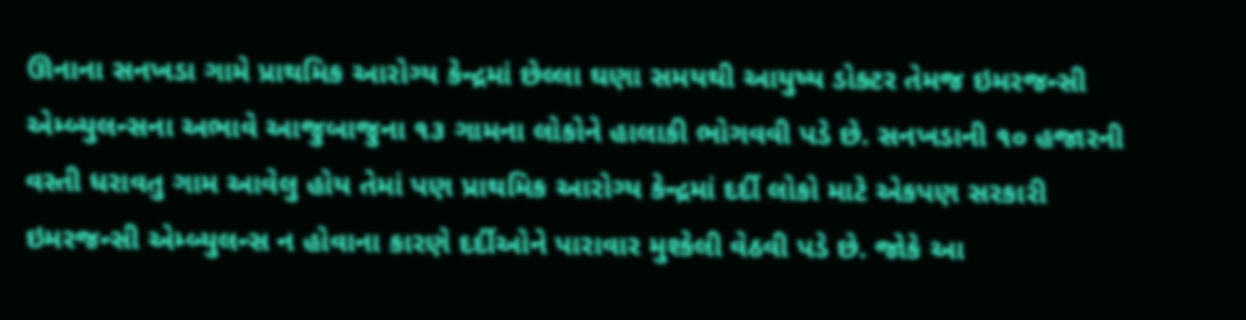ઊનાના સનખડા ગામે પ્રાથમિક આરોગ્ય કેન્દ્રમાં છેલ્લા ઘણા સમયથી આયુષ્ય ડોક્ટર તેમજ ઇમરજન્સી એમ્બ્યુલન્સના અભાવે આજુબાજુના ૧૩ ગામના લોકોને હાલાકી ભોગવવી પડે છે. સનખડાની ૧૦ હજારની વસ્તી ધરાવતુ ગામ આવેલુ હોય તેમાં પણ પ્રાથમિક આરોગ્ય કેન્દ્રમાં દર્દી લોકો માટે એકપણ સરકારી ઇમરજન્સી એમ્બ્યુલન્સ ન હોવાના કારણે દર્દીઓને પારાવાર મુશ્કેલી વેઠવી પડે છે. જોકે આ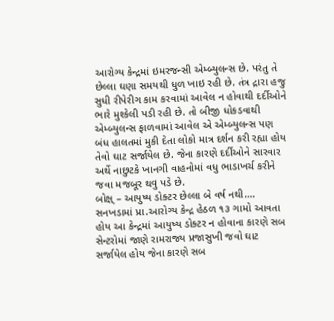આરોગ્ય કેન્દ્રમાં ઇમરજન્સી એમ્બ્યુલન્સ છે. પરંતુ તે છેલ્લા ઘણા સમયથી ધુળ ખાઇ રહી છે. તંત્ર દ્રારા હજુ સુધી રીપેરીગ કામ કરવામાં આવેલ ન હોવાથી દર્દીઓને ભારે મુશ્કેલી પડી રહી છે. તો બીજી ધોકડવાથી એમ્બ્યુલન્સ ફાળવામાં આવેલ એ એમ્બ્યુલન્સ પણ બંધ હાલતમાં મુકી દેતા લોકો માત્ર દર્શન કરી રહ્યા હોય તેવો ઘાટ સર્જાયેલ છે. જેના કારણે દર્દીઓને સારવાર અર્થે નાછુટકે ખાનગી વાહનોમાં વધુ ભાડાખર્ચ કરીને જવા મજબૂર થવુ પડે છે.
બોક્ષ્ – આયુષ્ય ડોક્ટર છેલ્લા બે વર્ષ નથી….
સનખડામાં પ્રા.આરોગ્ય કેન્દ્ર હેઠળ ૧૩ ગામો આવતા હોય આ કેન્દ્રમાં આયુષ્ય ડોક્ટર ન હોવાના કારણે સબ સેન્ટરોમાં જાણે રામરાજ્ય પ્રજાસુખી જવો ઘાટ સર્જાયેલ હોય જેના કારણે સબ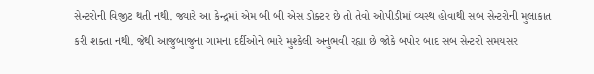સેન્ટરોની વિજીટ થતી નથી. જ્યારે આ કેન્દ્રમાં એમ બી બી એસ ડોક્ટર છે તો તેવો ઓપીડીમાં વ્યસ્થ હોવાથી સબ સેન્ટરોની મુલાકાત કરી શક્તા નથી. જેથી આજુબાજુના ગામના દર્દીઓને ભારે મુશ્કેલી અનુભવી રહ્યા છે જોકે બપોર બાદ સબ સેન્ટરો સમયસર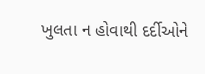ખુલતા ન હોવાથી દર્દીઓને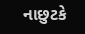નાછુટકે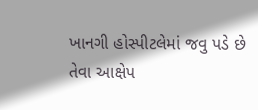ખાનગી હોસ્પીટલેમાં જવુ પડે છે તેવા આક્ષેપ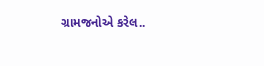ગ્રામજનોએ કરેલ..